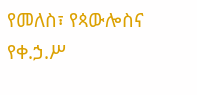የመለስ፣ የጳውሎስና የቀ.ኃ.ሥ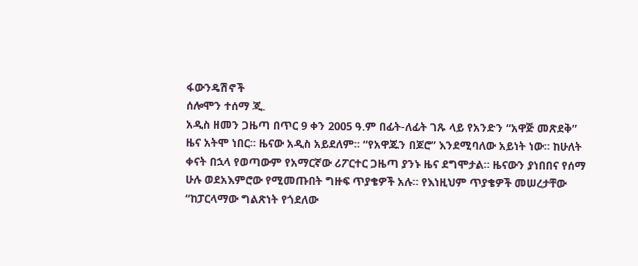ፋውንዴሽኖች
ሰሎሞን ተሰማ ጂ.
አዲስ ዘመን ጋዜጣ በጥር 9 ቀን 2005 ዓ.ም በፊት-ለፊት ገጹ ላይ የአንድን “አዋጅ መጽደቅ” ዜና አትሞ ነበር። ዜናው አዲስ አይደለም። “የአዋጁን በጆሮ” እንደሚባለው አይነት ነው። ከሁለት ቀናት በኋላ የወጣውም የአማርኛው ሪፖርተር ጋዜጣ ያንኑ ዜና ደግሞታል። ዜናውን ያነበበና የሰማ ሁሉ ወደአእምሮው የሚመጡበት ግዙፍ ጥያቄዎች አሉ። የእነዚህም ጥያቄዎች መሠረታቸው “ከፓርላማው ግልጽነት የጎደለው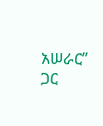አሠራር” ጋር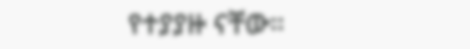የተያያዙ ናቸው።